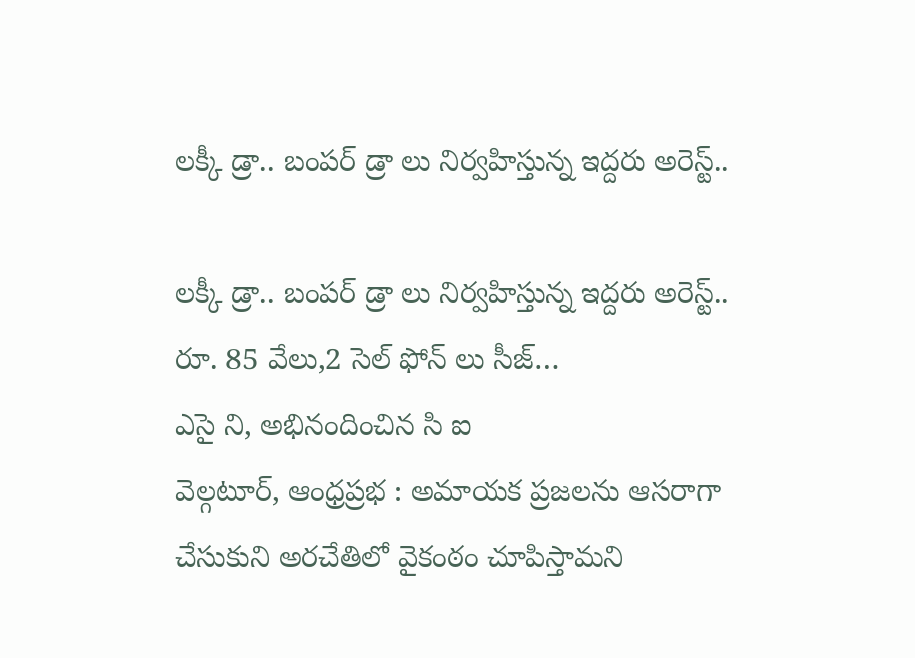లక్కీ డ్రా.. బంపర్ డ్రా లు నిర్వహిస్తున్న ఇద్దరు అరెస్ట్..

లక్కీ డ్రా.. బంపర్ డ్రా లు నిర్వహిస్తున్న ఇద్దరు అరెస్ట్..
రూ. 85 వేలు,2 సెల్ ఫోన్ లు సీజ్…
ఎసై ని, అభినందించిన సి ఐ
వెల్గటూర్, ఆంధ్రప్రభ : అమాయక ప్రజలను ఆసరాగా చేసుకుని అరచేతిలో వైకంఠం చూపిస్తామని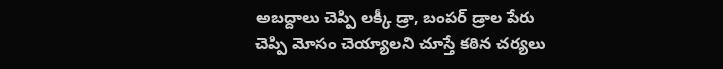అబద్దాలు చెప్పి లక్కీ డ్రా, బంపర్ డ్రాల పేరు చెప్పి మోసం చెయ్యాలని చూస్తే కఠిన చర్యలు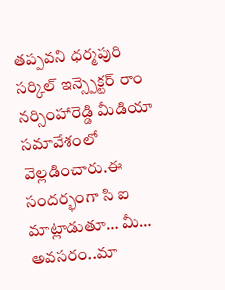తప్పవని ధర్మపురి సర్కిల్ ఇన్స్పెక్టర్ రాం నర్సింహారెడ్డి మీడియా సమావేశంలో వెల్లడించారు.ఈ సందర్భంగా సి ఐ మాట్లాడుతూ… మీ… అవసరం..మా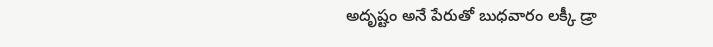అదృష్టం అనే పేరుతో బుధవారం లక్కీ డ్రా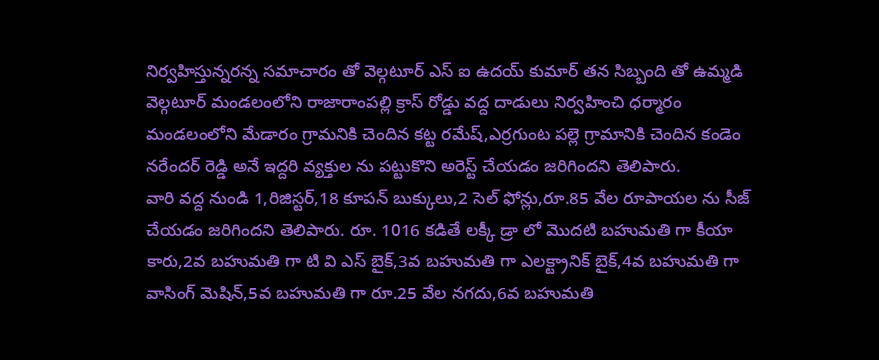నిర్వహిస్తున్నరన్న సమాచారం తో వెల్గటూర్ ఎస్ ఐ ఉదయ్ కుమార్ తన సిబ్బంది తో ఉమ్మడి వెల్గటూర్ మండలంలోని రాజారాంపల్లి క్రాస్ రోడ్డు వద్ద దాడులు నిర్వహించి ధర్మారం మండలంలోని మేడారం గ్రామనికి చెందిన కట్ట రమేష్,ఎర్రగుంట పల్లె గ్రామానికి చెందిన కండెం నరేందర్ రెడ్డి అనే ఇద్దరి వ్యక్తుల ను పట్టుకొని అరెస్ట్ చేయడం జరిగిందని తెలిపారు.
వారి వద్ద నుండి 1,రిజిస్టర్,18 కూపన్ బుక్కులు,2 సెల్ ఫోన్లు,రూ.85 వేల రూపాయల ను సీజ్ చేయడం జరిగిందని తెలిపారు. రూ. 1016 కడితే లక్కీ డ్రా లో మొదటి బహుమతి గా కీయా కారు,2వ బహుమతి గా టి వి ఎస్ బైక్,3వ బహుమతి గా ఎలక్ట్రానిక్ బైక్,4వ బహుమతి గా వాసింగ్ మెషిన్,5వ బహుమతి గా రూ.25 వేల నగదు,6వ బహుమతి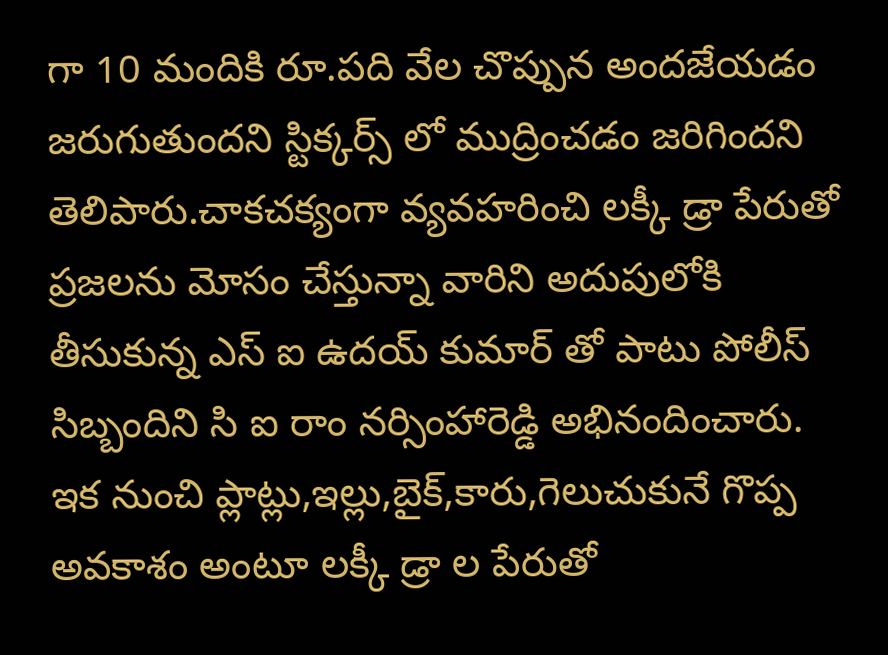గా 10 మందికి రూ.పది వేల చొప్పున అందజేయడం జరుగుతుందని స్టిక్కర్స్ లో ముద్రించడం జరిగిందని తెలిపారు.చాకచక్యంగా వ్యవహరించి లక్కీ డ్రా పేరుతో ప్రజలను మోసం చేస్తున్నా వారిని అదుపులోకి తీసుకున్న ఎస్ ఐ ఉదయ్ కుమార్ తో పాటు పోలీస్ సిబ్బందిని సి ఐ రాం నర్సింహారెడ్డి అభినందించారు.
ఇక నుంచి ప్లాట్లు,ఇల్లు,బైక్,కారు,గెలుచుకునే గొప్ప అవకాశం అంటూ లక్కీ డ్రా ల పేరుతో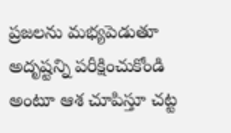ప్రజలను మభ్యపెడుతూ అదృష్టన్ని పరీక్షించుకోండి అంటూ ఆశ చూపిస్తూ చట్ట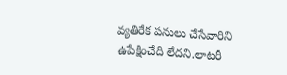వ్యతిరేక పనులు చేసేవారిని ఉపేక్షించేది లేదని.లాటరీ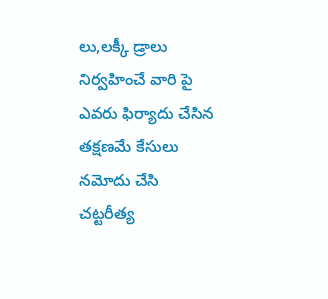లు,లక్కీ డ్రాలు నిర్వహించే వారి పై ఎవరు ఫిర్యాదు చేసిన తక్షణమే కేసులు నమోదు చేసి చట్టరీత్య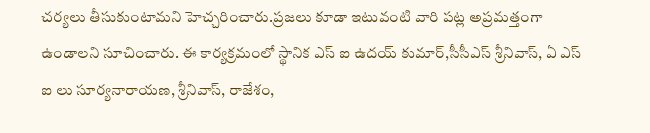చర్యలు తీసుకుంటామని హెచ్చరించారు.ప్రజలు కూడా ఇటువంటి వారి పట్ల అప్రమత్తంగా ఉండాలని సూచించారు. ఈ కార్యక్రమంలో స్థానిక ఎస్ ఐ ఉదయ్ కుమార్,సీసీఎస్ శ్రీనివాస్, ఏ ఎస్ ఐ లు సూర్యనారాయణ, శ్రీనివాస్, రాజేశం,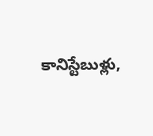కానిస్టేబుళ్లు,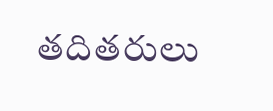తదితరులు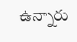ఉన్నారు